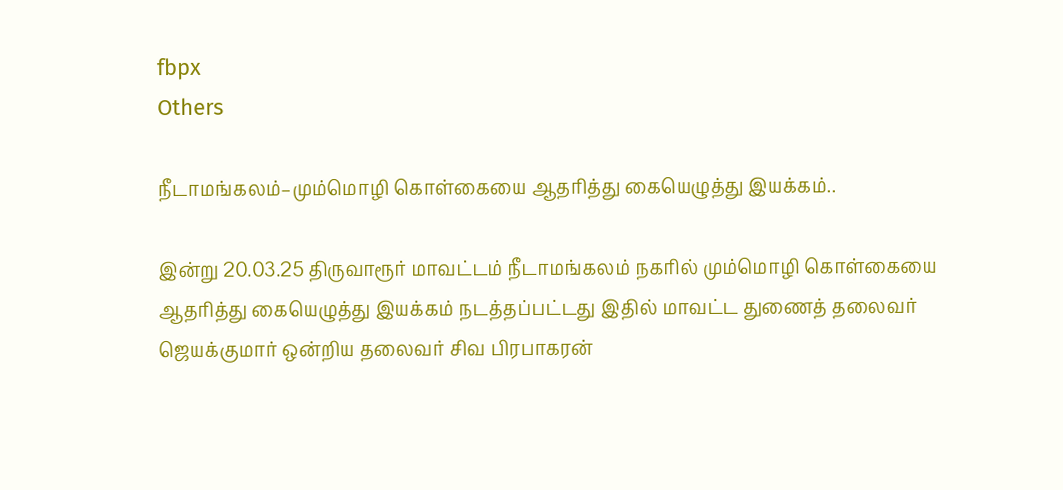fbpx
Others

நீடாமங்கலம்–மும்மொழி கொள்கையை ஆதரித்து கையெழுத்து இயக்கம்..

இன்று 20.03.25 திருவாரூர் மாவட்டம் நீடாமங்கலம் நகரில் மும்மொழி கொள்கையை ஆதரித்து கையெழுத்து இயக்கம் நடத்தப்பட்டது இதில் மாவட்ட துணைத் தலைவர் ஜெயக்குமார் ஒன்றிய தலைவர் சிவ பிரபாகரன்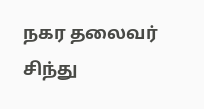நகர தலைவர் சிந்து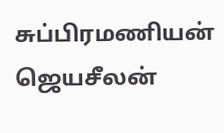சுப்பிரமணியன் ஜெயசீலன்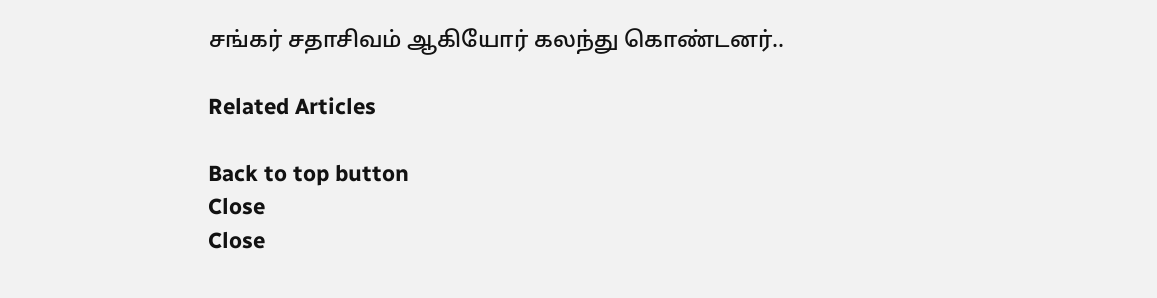சங்கர் சதாசிவம் ஆகியோர் கலந்து கொண்டனர்..

Related Articles

Back to top button
Close
Close